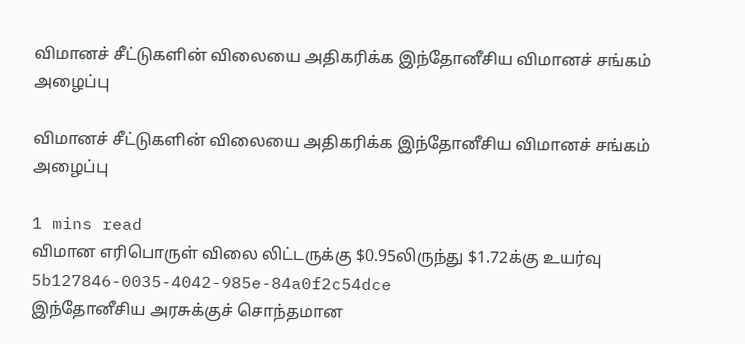விமானச் சீட்டுகளின் விலையை அதிகரிக்க இந்தோனீசிய விமானச் சங்கம் அழைப்பு

விமானச் சீட்டுகளின் விலையை அதிகரிக்க இந்தோனீசிய விமானச் சங்கம் அழைப்பு

1 mins read
விமான எரிபொருள் விலை லிட்டருக்கு $0.95லிருந்து $1.72க்கு உயர்வு
5b127846-0035-4042-985e-84a0f2c54dce
இந்தோனீசிய அரசுக்குச் சொந்தமான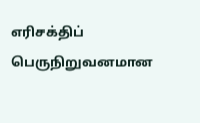எரிசக்திப் பெருநிறுவனமான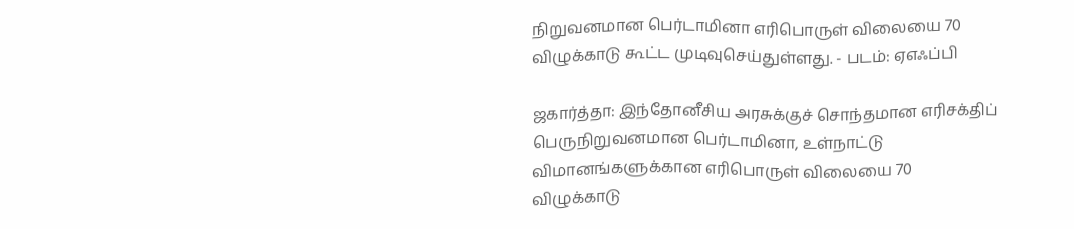நிறுவனமான பெர்டாமினா எரிபொருள் விலையை 70 விழுக்காடு கூட்ட முடிவுசெய்துள்ளது. - படம்: ஏஎஃப்பி

ஜகார்த்தா: இந்தோனீசிய அரசுக்குச் சொந்தமான எரிசக்திப் பெருநிறுவனமான பெர்டாமினா, உள்நாட்டு விமானங்களுக்கான எரிபொருள் விலையை 70 விழுக்காடு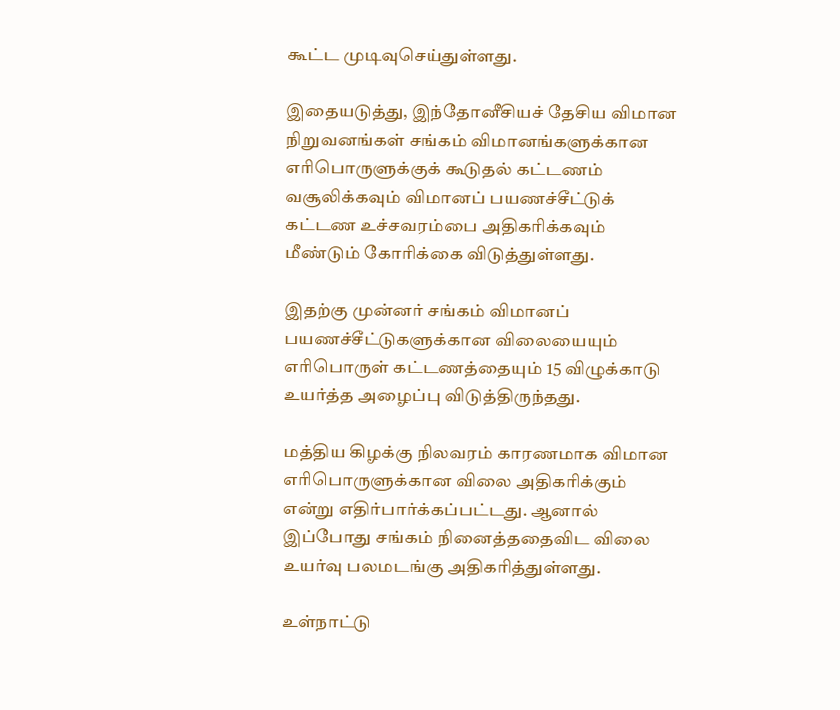கூட்ட முடிவுசெய்துள்ளது.

இதையடுத்து, இந்தோனீசியச் தேசிய விமான நிறுவனங்கள் சங்கம் விமானங்களுக்கான எரிபொருளுக்குக் கூடுதல் கட்டணம் வசூலிக்கவும் விமானப் பயணச்சீட்டுக் கட்டண உச்சவரம்பை அதிகரிக்கவும் மீண்டும் கோரிக்கை விடுத்துள்ளது.

இதற்கு முன்னர் சங்கம் விமானப் பயணச்சீட்டுகளுக்கான விலையையும் எரிபொருள் கட்டணத்தையும் 15 விழுக்காடு உயர்த்த அழைப்பு விடுத்திருந்தது.

மத்திய கிழக்கு நிலவரம் காரணமாக விமான எரிபொருளுக்கான விலை அதிகரிக்கும் என்று எதிர்பார்க்கப்பட்டது. ஆனால் இப்போது சங்கம் நினைத்ததைவிட விலை உயர்வு பலமடங்கு அதிகரித்துள்ளது.

உள்நாட்டு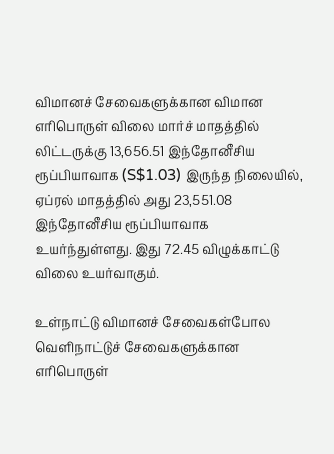விமானச் சேவைகளுக்கான விமான எரிபொருள் விலை மார்ச் மாதத்தில் லிட்டருக்கு 13,656.51 இந்தோனீசிய ரூப்பியாவாக (S$1.03) இருந்த நிலையில், ஏப்ரல் மாதத்தில் அது 23,551.08 இந்தோனீசிய ரூப்பியாவாக உயர்ந்துள்ளது. இது 72.45 விழுக்காட்டு விலை உயர்வாகும்.

உள்நாட்டு விமானச் சேவைகள்போல வெளிநாட்டுச் சேவைகளுக்கான எரிபொருள்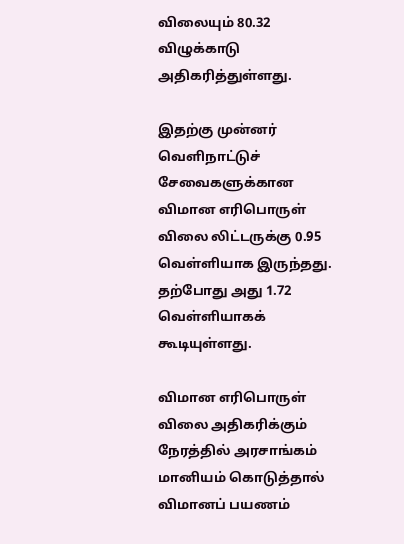விலையும் 80.32 விழுக்காடு அதிகரித்துள்ளது.

இதற்கு முன்னர் வெளிநாட்டுச் சேவைகளுக்கான விமான எரிபொருள் விலை லிட்டருக்கு 0.95 வெள்ளியாக இருந்தது. தற்போது அது 1.72 வெள்ளியாகக் கூடியுள்ளது.

விமான எரிபொருள் விலை அதிகரிக்கும் நேரத்தில் அரசாங்கம் மானியம் கொடுத்தால் விமானப் பயணம்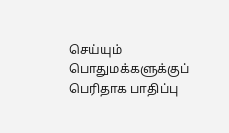செய்யும் பொதுமக்களுக்குப் பெரிதாக பாதிப்பு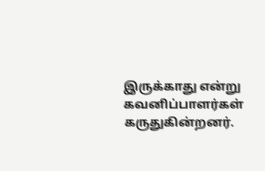இருக்காது என்று கவனிப்பாளர்கள் கருதுகின்றனர்.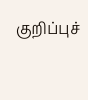குறிப்புச்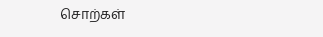சொற்கள்